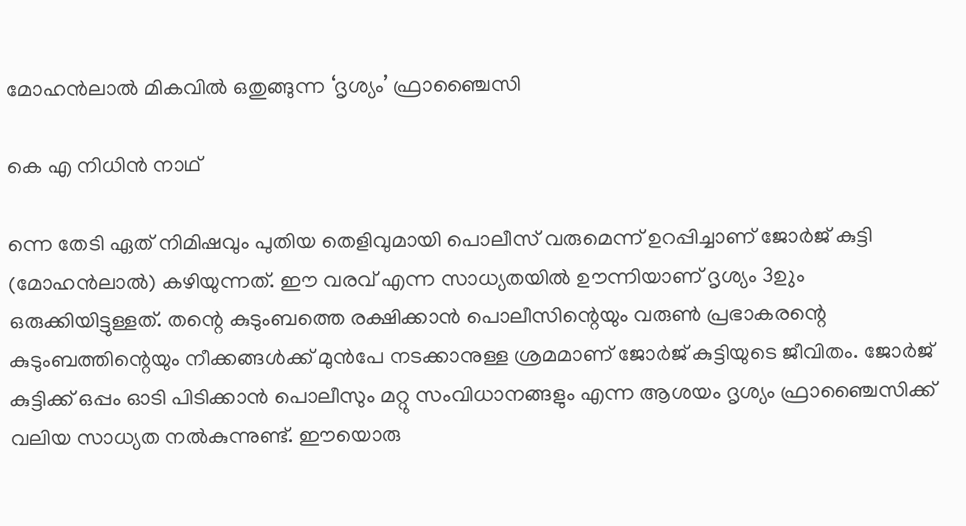മോഹൻലാൽ മികവിൽ ഒതുങ്ങുന്ന ‘ദൃശ്യം’ ഫ്രാഞ്ചൈസി

കെ എ നിധിൻ നാഥ്‌

ന്നെ തേടി ഏത്‌ നിമിഷവും പുതിയ തെളിവുമായി പൊലീസ്‌ വരുമെന്ന്‌ ഉറപ്പിച്ചാണ്‌ ജോർജ്‌ കുട്ടി (മോഹൻലാൽ) കഴിയുന്നത്‌. ഇ‍ൗ വരവ്‌ എന്ന സാധ്യതയിൽ ഉ‍ൗന്നിയാണ്‌ ദൃശ്യം 3ഉും ഒരുക്കിയിട്ടുള്ളത്‌. തന്റെ കുടുംബത്തെ രക്ഷിക്കാൻ പൊലീസിന്റെയും വരുൺ പ്രഭാകരന്റെ കുടുംബത്തിന്റെയും നീക്കങ്ങൾക്ക്‌ മുൻപേ നടക്കാനുള്ള ശ്രമമാണ് ജോർജ്‌ കുട്ടിയുടെ ജീവിതം. ജോർജ് കുട്ടിക്ക് ഒപ്പം ഓടി പിടിക്കാൻ പൊലീസും മറ്റു സംവിധാനങ്ങളും എന്ന ആശയം ദൃശ്യം ഫ്രാഞ്ചൈസിക്ക്‌ വലിയ സാധ്യത നൽകുന്നുണ്ട്‌. ഈയൊരു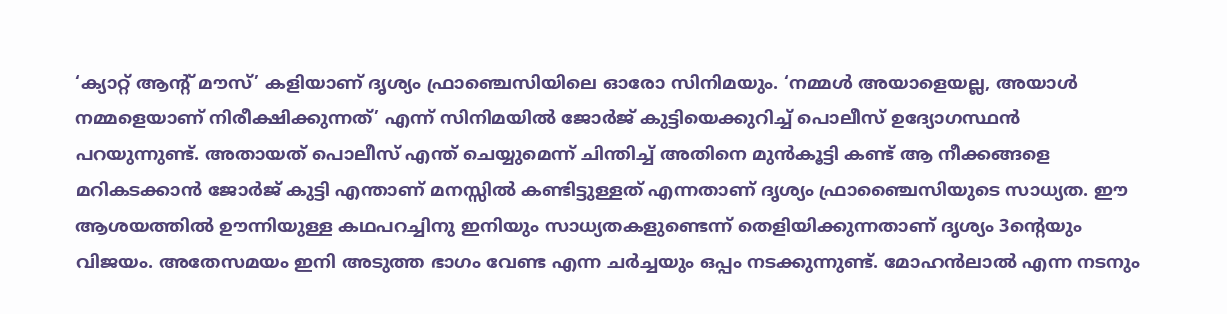‘ക്യാറ്റ് ആന്റ്‌ മൗസ്’ കളിയാണ്‌ ദൃശ്യം ഫ്രാഞ്ചെസിയിലെ ഓരോ സിനിമയും. ‘നമ്മൾ അയാളെയല്ല, അയാൾ നമ്മളെയാണ്‌ നിരീക്ഷിക്കുന്നത്‌’ എന്ന്‌ സിനിമയിൽ ജോർജ്‌ കുട്ടിയെക്കുറിച്ച്‌ പൊലീസ്‌ ഉദ്യോഗസ്ഥൻ പറയുന്നുണ്ട്‌. അതായത്‌ പൊലീസ്‌ എന്ത്‌ ചെയ്യുമെന്ന്‌ ചിന്തിച്ച്‌ അതിനെ മുൻകൂട്ടി കണ്ട്‌ ആ നീക്കങ്ങളെ മറികടക്കാൻ ജോർജ്‌ കുട്ടി എന്താണ്‌ മനസ്സിൽ കണ്ടിട്ടുള്ളത്‌ എന്നതാണ്‌ ദൃശ്യം ഫ്രാഞ്ചൈസിയുടെ സാധ്യത. ഇ‍ൗ ആശയത്തിൽ ഉ‍ൗന്നിയുള്ള കഥപറച്ചിനു ഇനിയും സാധ്യതകളുണ്ടെന്ന്‌ തെളിയിക്കുന്നതാണ്‌ ദൃശ്യം 3ന്റെയും വിജയം. അതേസമയം ഇനി അടുത്ത ഭാഗം വേണ്ട എന്ന ചർച്ചയും ഒപ്പം നടക്കുന്നുണ്ട്‌. മോഹൻലാൽ എന്ന നടനും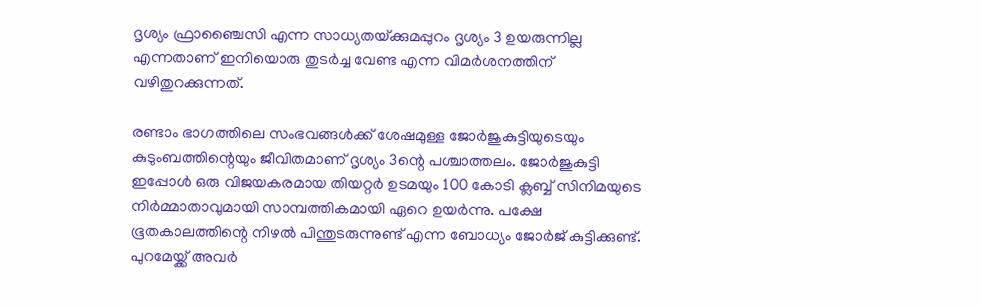ദൃശ്യം ഫ്രാഞ്ചൈസി എന്ന സാധ്യതയ്‌ക്കുമപ്പുറം ദൃശ്യം 3 ഉയരുന്നില്ല എന്നതാണ്‌ ഇനിയൊരു തുടർച്ച വേണ്ട എന്ന വിമർശനത്തിന്‌ വഴിതുറക്കുന്നത്‌.

രണ്ടാം ഭാഗത്തിലെ സംഭവങ്ങൾക്ക് ശേഷമുള്ള ജോർജുകുട്ടിയുടെയും കുടുംബത്തിന്റെയും ജീവിതമാണ് ദൃശ്യം 3ന്റെ പശ്ചാത്തലം. ജോർജുകുട്ടി ഇപ്പോൾ ഒരു വിജയകരമായ തിയറ്റർ ഉടമയും 100 കോടി ക്ലബ്ബ് സിനിമയുടെ നിർമ്മാതാവുമായി സാമ്പത്തികമായി ഏറെ ഉയർന്നു. പക്ഷേ ഭൂതകാലത്തിന്റെ നിഴൽ പിന്തുടരുന്നുണ്ട്‌ എന്ന ബോധ്യം ജോർജ്‌ കുട്ടിക്കുണ്ട്‌. പുറമേയ്ക്ക് അവർ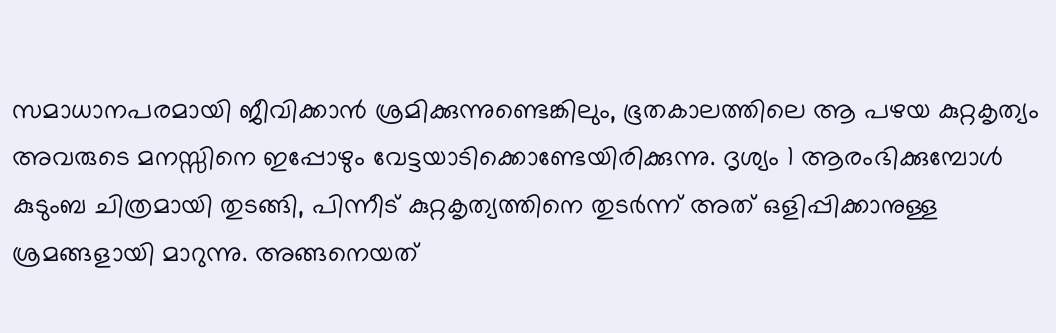സമാധാനപരമായി ജീവിക്കാൻ ശ്രമിക്കുന്നുണ്ടെങ്കിലും, ഭൂതകാലത്തിലെ ആ പഴയ കുറ്റകൃത്യം അവരുടെ മനസ്സിനെ ഇപ്പോഴും വേട്ടയാടിക്കൊണ്ടേയിരിക്കുന്നു. ദൃശ്യം 1 ആരംഭിക്കുമ്പോൾ കുടുംബ ചിത്രമായി തുടങ്ങി, പിന്നീട്‌ കുറ്റകൃത്യത്തിനെ തുടർന്ന്‌ അത്‌ ഒളിപ്പിക്കാനുള്ള ശ്രമങ്ങളായി മാറുന്നു. അങ്ങനെയത്‌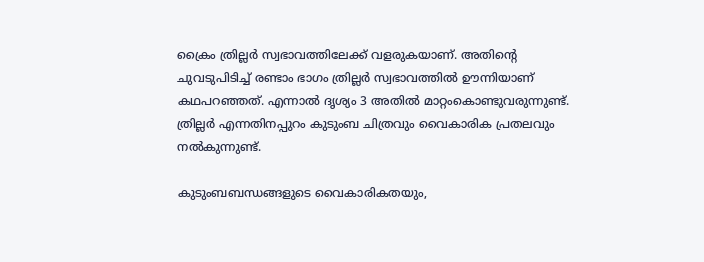ക്രൈം ത്രില്ലർ സ്വഭാവത്തിലേക്ക്‌ വളരുകയാണ്‌. അതിന്റെ ചുവടുപിടിച്ച്‌ രണ്ടാം ഭാഗം ത്രില്ലർ സ്വഭാവത്തിൽ ഉ‍ൗന്നിയാണ്‌ കഥപറഞ്ഞത്‌. എന്നാൽ ദൃശ്യം 3 അതിൽ മാറ്റംകൊണ്ടുവരുന്നുണ്ട്‌. ത്രില്ലർ എന്നതിനപ്പുറം കുടുംബ ചിത്രവും വൈകാരിക പ്രതലവും നൽകുന്നുണ്ട്‌.

കുടുംബബന്ധങ്ങളുടെ വൈകാരികതയും,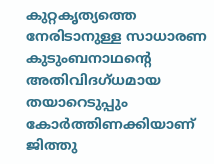കുറ്റകൃത്യത്തെ നേരിടാനുള്ള സാധാരണ കുടുംബനാഥന്റെ അതിവിദഗ്‌ധമായ തയാറെടുപ്പും കോർത്തിണക്കിയാണ്‌ ജിത്തു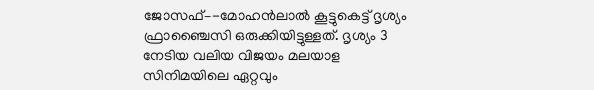ജോസഫ്–-മോഹൻലാൽ കൂട്ടുകെട്ട്‌ ദൃശ്യം ഫ്രാഞ്ചൈസി ഒരുക്കിയിട്ടുള്ളത്‌. ദൃശ്യം 3 നേടിയ വലിയ വിജയം മലയാള സിനിമയിലെ ഏറ്റവും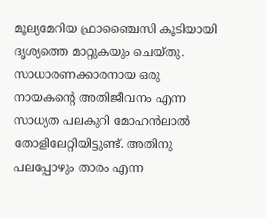മൂല്യമേറിയ ഫ്രാഞ്ചൈസി കൂടിയായി ദൃശ്യത്തെ മാറ്റുകയും ചെയ്‌തു. സാധാരണക്കാരനായ ഒരു നായകന്റെ അതിജീവനം എന്ന സാധ്യത പലകുറി മോഹൻലാൽ തോളിലേറ്റിയിട്ടുണ്ട്‌. അതിനു പലപ്പോഴും താരം എന്ന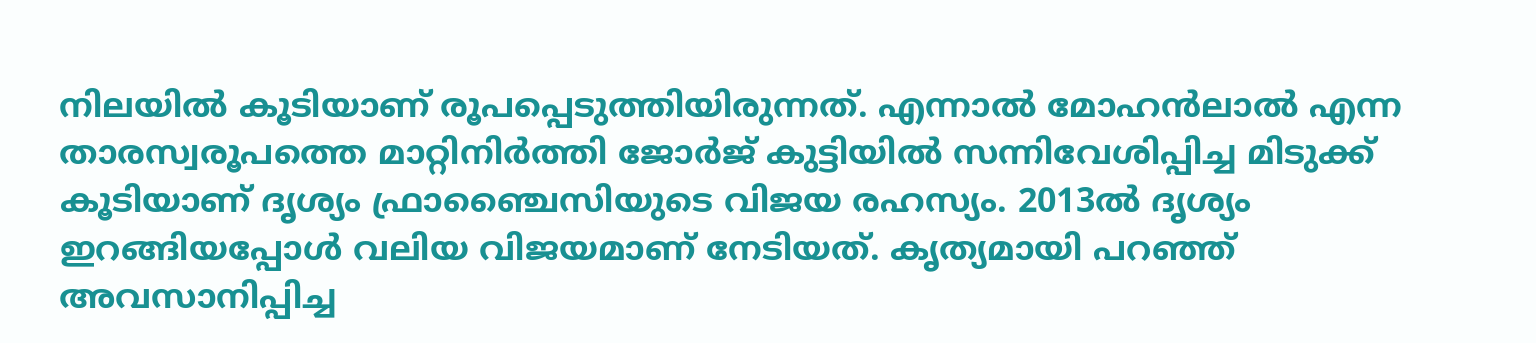നിലയിൽ കൂടിയാണ്‌ രൂപപ്പെടുത്തിയിരുന്നത്‌. എന്നാൽ മോഹൻലാൽ എന്ന താരസ്വരൂപത്തെ മാറ്റിനിർത്തി ജോർജ്‌ കുട്ടിയിൽ സന്നിവേശിപ്പിച്ച മിടുക്ക്‌ കൂടിയാണ്‌ ദൃശ്യം ഫ്രാഞ്ചൈസിയുടെ വിജയ രഹസ്യം. 2013ൽ ദൃശ്യം ഇറങ്ങിയപ്പോൾ വലിയ വിജയമാണ്‌ നേടിയത്‌. കൃത്യമായി പറഞ്ഞ്‌ അവസാനിപ്പിച്ച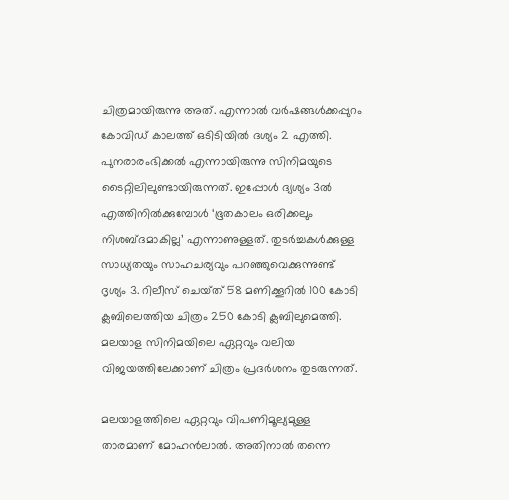ചിത്രമായിരുന്നു അത്‌. എന്നാൽ വർഷങ്ങൾക്കപ്പുറം കോവിഡ്‌ കാലത്ത്‌ ഒടിടിയിൽ ദശ്യം 2 എത്തി. പുനരാരംഭിക്കൽ എന്നായിരുന്നു സിനിമയുടെ ടൈറ്റിലിലുണ്ടായിരുന്നത്‌. ഇപ്പോൾ ദ്യശ്യം 3ൽ എത്തിനിൽക്കുമ്പോൾ ‘ഭൂതകാലം ഒരിക്കലും നിശബ്ദമാകില്ല’ എന്നാണുള്ളത്‌. തുടർച്ചകൾക്കുള്ള സാധ്യതയും സാഹചര്യവും പറഞ്ഞുവെക്കുന്നുണ്ട്‌ ദൃശ്യം 3. റിലീസ്‌ ചെയ്‌ത്‌ 58 മണിക്കൂറിൽ 100 കോടി ക്ലബിലെത്തിയ ചിത്രം 250 കോടി ക്ലബിലുമെത്തി. മലയാള സിനിമയിലെ ഏറ്റവും വലിയ വിജയത്തിലേക്കാണ്‌ ചിത്രം പ്രദർശനം തുടരുന്നത്‌.

മലയാളത്തിലെ ഏറ്റവും വിപണിമൂല്യമുള്ള താരമാണ്‌ മോഹൻലാൽ. അതിനാൽ തന്നെ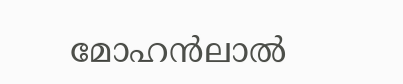മോഹൻലാൽ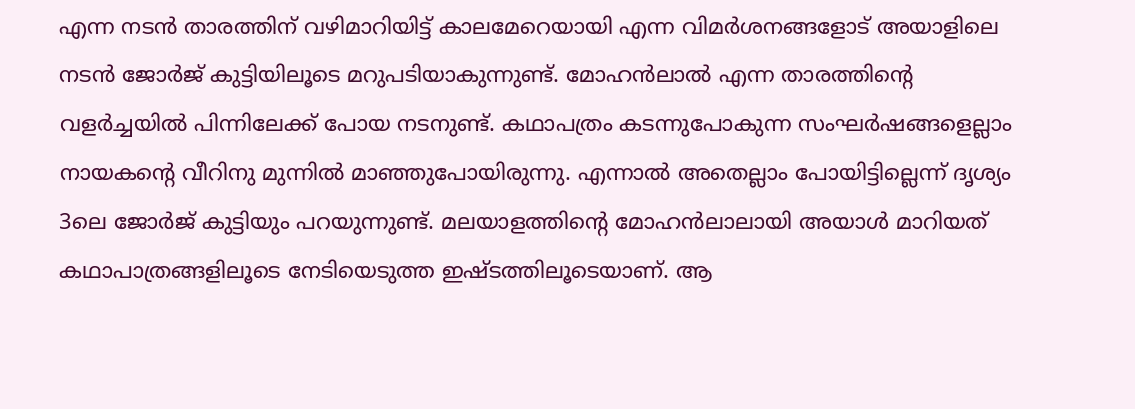എന്ന നടൻ താരത്തിന് വഴിമാറിയിട്ട് കാലമേറെയായി എന്ന വിമർശനങ്ങളോട്‌ അയാളിലെ നടൻ ജോർജ്‌ കുട്ടിയിലൂടെ മറുപടിയാകുന്നുണ്ട്‌. മോഹൻലാൽ എന്ന താരത്തിന്റെ വളർച്ചയിൽ പിന്നിലേക്ക്‌ പോയ നടനുണ്ട്‌. കഥാപത്രം കടന്നുപോകുന്ന സംഘർഷങ്ങളെല്ലാം നായകന്റെ വീറിനു മുന്നിൽ മാഞ്ഞുപോയിരുന്നു. എന്നാൽ അതെല്ലാം പോയിട്ടില്ലെന്ന്‌ ദൃശ്യം 3ലെ ജോർജ്‌ കുട്ടിയും പറയുന്നുണ്ട്‌. മലയാളത്തിന്റെ മോഹൻലാലായി അയാൾ മാറിയത്‌ കഥാപാത്രങ്ങളിലൂടെ നേടിയെടുത്ത ഇഷ്ടത്തിലൂടെയാണ്‌. ആ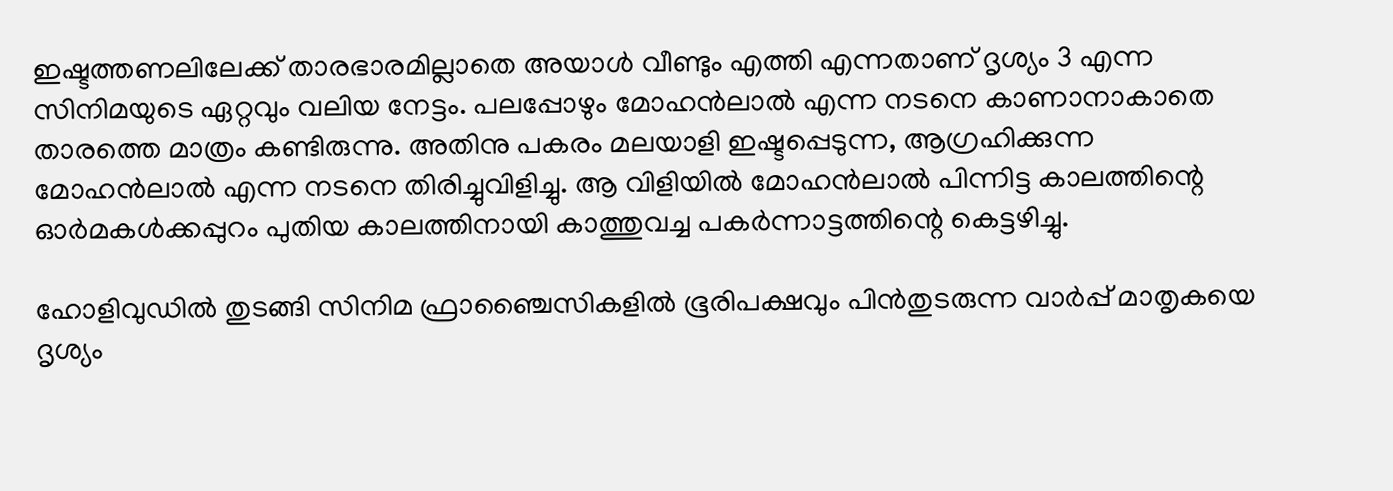ഇഷ്ടത്തണലിലേക്ക്‌ താരഭാരമില്ലാതെ അയാൾ വീണ്ടും എത്തി എന്നതാണ്‌ ദൃശ്യം 3 എന്ന സിനിമയുടെ ഏറ്റവും വലിയ നേട്ടം. പലപ്പോഴും മോഹൻലാൽ എന്ന നടനെ കാണാനാകാതെ താരത്തെ മാത്രം കണ്ടിരുന്നു. അതിനു പകരം മലയാളി ഇഷ്ടപ്പെടുന്ന, ആഗ്രഹിക്കുന്ന മോഹൻലാൽ എന്ന നടനെ തിരിച്ചുവിളിച്ചു. ആ വിളിയിൽ മോഹൻലാൽ പിന്നിട്ട കാലത്തിന്റെ ഓർമകൾക്കപ്പുറം പുതിയ കാലത്തിനായി കാത്തുവച്ച പകർന്നാട്ടത്തിന്റെ കെട്ടഴിച്ചു.

ഹോളിവുഡിൽ തുടങ്ങി സിനിമ ഫ്രാഞ്ചൈസികളിൽ ഭൂരിപക്ഷവും പിൻതുടരുന്ന വാർപ്പ്‌ മാതൃകയെ ദൃശ്യം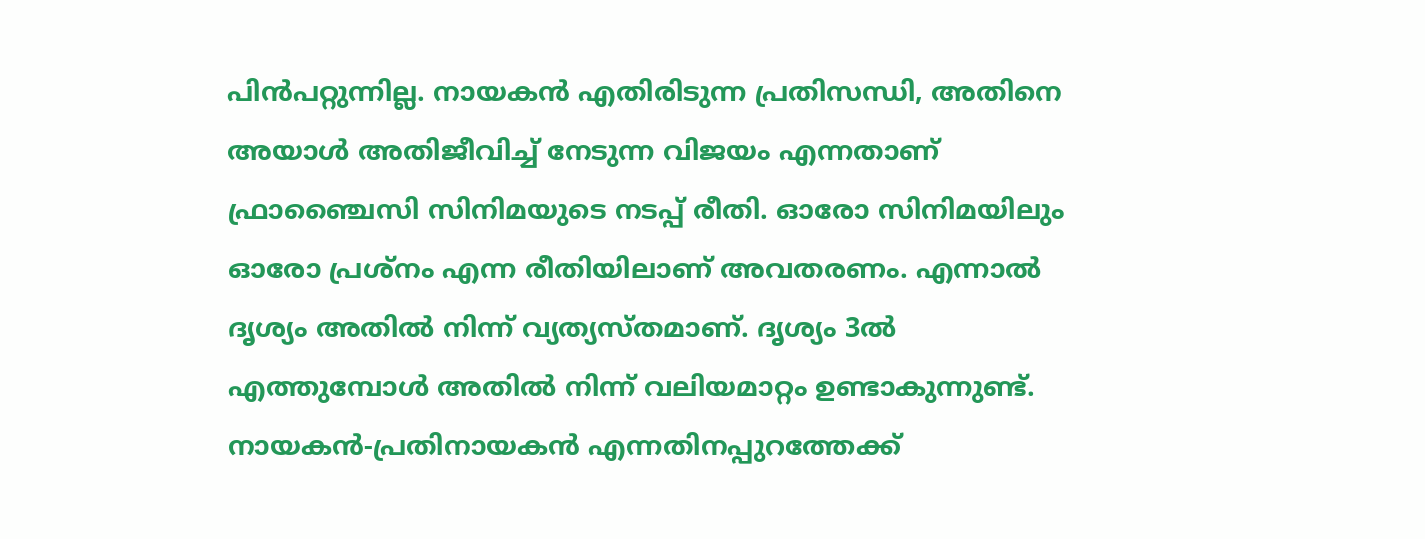പിൻപറ്റുന്നില്ല. നായകൻ എതിരിടുന്ന പ്രതിസന്ധി, അതിനെ അയാൾ അതിജീവിച്ച്‌ നേടുന്ന വിജയം എന്നതാണ്‌ ഫ്രാഞ്ചൈസി സിനിമയുടെ നടപ്പ്‌ രീതി. ഓരോ സിനിമയിലും ഓരോ പ്രശ്‌നം എന്ന രീതിയിലാണ്‌ അവതരണം. എന്നാൽ ദൃശ്യം അതിൽ നിന്ന്‌ വ്യത്യസ്തമാണ്‌. ദൃശ്യം 3ൽ എത്തുമ്പോൾ അതിൽ നിന്ന്‌ വലിയമാറ്റം ഉണ്ടാകുന്നുണ്ട്‌. നായകൻ‐പ്രതിനായകൻ എന്നതിനപ്പുറത്തേക്ക്‌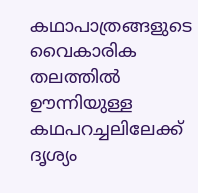കഥാപാത്രങ്ങളുടെ വൈകാരിക തലത്തിൽ ഉ‍ൗന്നിയുള്ള കഥപറച്ചലിലേക്ക്‌ ദൃശ്യം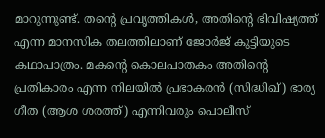മാറുന്നുണ്ട്‌. തന്റെ പ്രവൃത്തികൾ, അതിന്റെ ഭിവിഷ്യത്ത്‌ എന്ന മാനസിക തലത്തിലാണ്‌ ജോർജ്‌ കുട്ടിയുടെ കഥാപാത്രം. മകന്റെ കൊലപാതകം അതിന്റെ പ്രതികാരം എന്ന നിലയിൽ പ്രഭാകരൻ (സിദ്ധിഖ്‌) ഭാര്യ ഗീത (ആശ ശരത്ത്‌) എന്നിവരും പൊലീസ്‌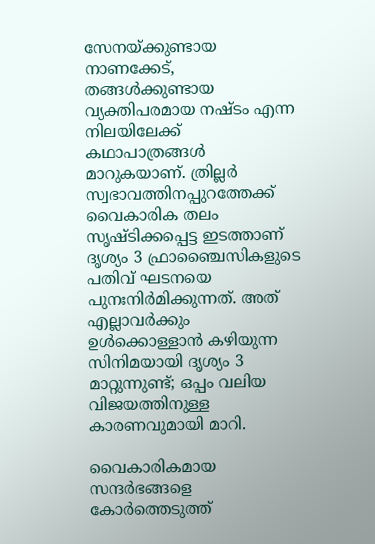സേനയ്‌ക്കുണ്ടായ നാണക്കേട്‌, തങ്ങൾക്കുണ്ടായ വ്യക്തിപരമായ നഷ്ടം എന്ന നിലയിലേക്ക്‌ കഥാപാത്രങ്ങൾ മാറുകയാണ്‌. ത്രില്ലർ സ്വഭാവത്തിനപ്പുറത്തേക്ക്‌ വൈകാരിക തലം സൃഷ്ടിക്കപ്പെട്ട ഇടത്താണ്‌ ദൃശ്യം 3 ഫ്രാഞ്ചൈസികളുടെ പതിവ്‌ ഘടനയെ പുനഃനിർമിക്കുന്നത്‌. അത്‌ എല്ലാവർക്കും ഉൾക്കൊള്ളാൻ കഴിയുന്ന സിനിമയായി ദൃശ്യം 3 മാറ്റുന്നുണ്ട്‌; ഒപ്പം വലിയ വിജയത്തിനുള്ള കാരണവുമായി മാറി.

വൈകാരികമായ സന്ദർഭങ്ങളെ കോർത്തെടുത്ത്‌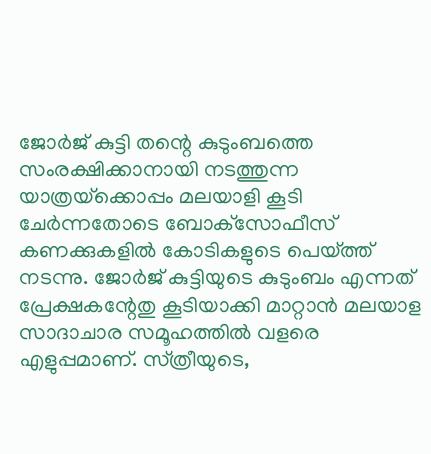ജോർജ്‌ കുട്ടി തന്റെ കുടുംബത്തെ സംരക്ഷിക്കാനായി നടത്തുന്ന യാത്രയ്‌ക്കൊപ്പം മലയാളി കൂടി ചേർന്നതോടെ ബോക്‌സോഫീസ്‌ കണക്കുകളിൽ കോടികളുടെ പെയ്‌ത്ത്‌ നടന്നു. ജോർജ്‌ കുട്ടിയുടെ കുടുംബം എന്നത്‌ പ്രേക്ഷകന്റേതു കൂടിയാക്കി മാറ്റാൻ മലയാള സാദാചാര സമൂ‍ഹത്തിൽ വളരെ എളുപ്പമാണ്‌. സ്‌ത്രീയുടെ,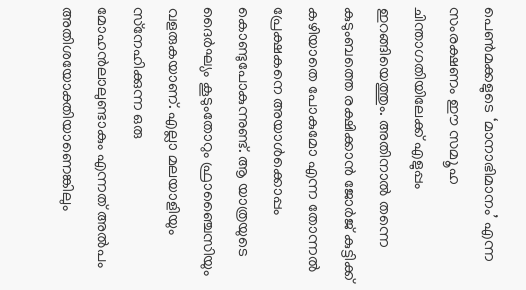പെൺമക്കളുടെ ‘മാനാഭിമാനം’ എന്ന സംരക്ഷണം ഇ‍ൗ സമ‍ൂഹ ചിന്താഗതിയിലേക്ക്‌ എളുപ്പം ഇറങ്ങിയെത്തും. അതിനാൽ തന്നെ കുടുംബത്തെ രക്ഷിക്കാൻ ജോർജ്‌ കുട്ടിക്ക്‌ കഴിയാതെ പോകുമോ എന്ന തോന്നൽ പ്രേക്ഷകനെ അയാൾക്കൊപ്പം കൊണ്ടുപോകുന്നുണ്ട്‌. ആ യാത്രയുടെ ദൈർഘ്യം കൂടുംതോറും ഫ്രാഞ്ചൈസിയും വളരുകയാണ്‌. എല്ലാ മലയാളിയും സ്‌നേഹിക്കുന്ന ഒരു മോഹൻലാലുണ്ടാകും എന്നത് അൽപം അതിശയോക്തിയാണെങ്കിലും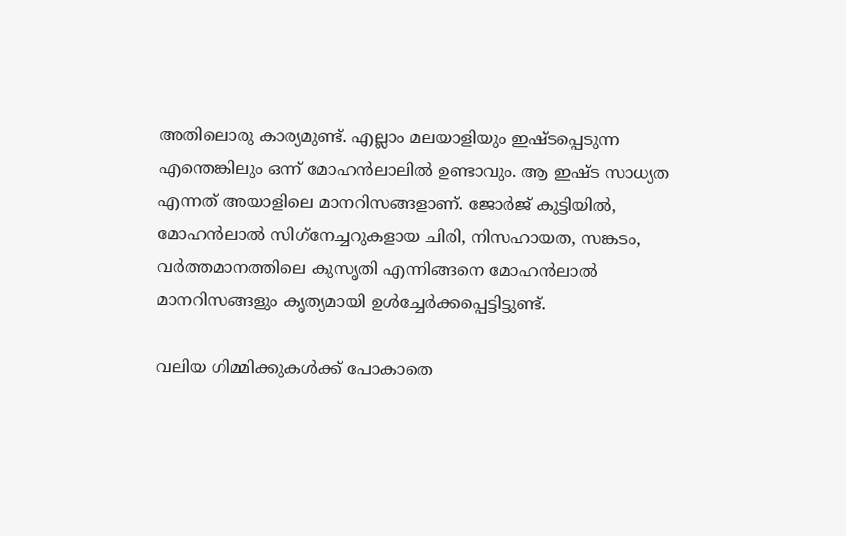അതിലൊരു കാര്യമുണ്ട്. എല്ലാം മലയാളിയും ഇഷ്ടപ്പെടുന്ന എന്തെങ്കിലും ഒന്ന് മോഹൻലാലിൽ ഉണ്ടാവും. ആ ഇഷ്ട സാധ്യത എന്നത്‌ അയാളിലെ മാനറിസങ്ങളാണ്‌. ജോർജ്‌ കുട്ടിയിൽ, മോഹൻലാൽ സിഗ്‌നേച്ചറുകളായ ചിരി, നിസഹായത, സങ്കടം, വർത്തമാനത്തിലെ കുസൃതി എന്നിങ്ങനെ മോഹൻലാൽ മാനറിസങ്ങളും കൃത്യമായി ഉൾച്ചേർക്കപ്പെട്ടിട്ടുണ്ട്‌.

വലിയ ഗിമ്മിക്കുകൾക്ക്‌ പോകാതെ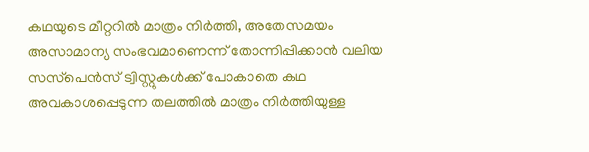കഥയുടെ മീറ്ററിൽ മാത്രം നിർത്തി, അതേസമയം അസാമാന്യ സംഭവമാണെന്ന്‌ തോന്നിപ്പിക്കാൻ വലിയ സസ്‌പെൻസ്‌ ട്വിസ്റ്റുകൾക്ക്‌ പോകാതെ കഥ അവകാശപ്പെടുന്ന തലത്തിൽ മാത്രം നിർത്തിയുള്ള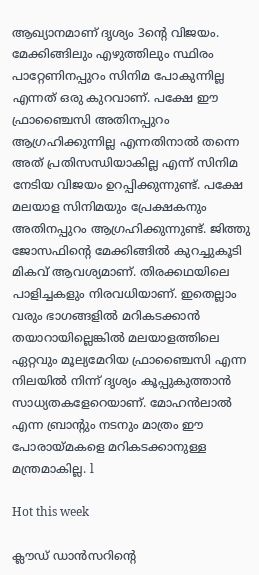ആഖ്യാനമാണ്‌ ദൃശ്യം 3ന്റെ വിജയം. മേക്കിങ്ങിലും എഴുത്തിലും സ്ഥിരം പാറ്റേണിനപ്പുറം സിനിമ പോകുന്നില്ല എന്നത്‌ ഒരു കുറവാണ്‌. പക്ഷേ ഇ‍ൗ ഫ്രാഞ്ചൈസി അതിനപ്പുറം ആഗ്രഹിക്കുന്നില്ല എന്നതിനാൽ തന്നെ അത്‌ പ്രതിസന്ധിയാകില്ല എന്ന്‌ സിനിമ നേടിയ വിജയം ഉറപ്പിക്കുന്നുണ്ട്‌. പക്ഷേ മലയാള സിനിമയും പ്രേക്ഷകനും അതിനപ്പുറം ആഗ്രഹിക്കുന്നുണ്ട്‌. ജിത്തു ജോസഫിന്റെ മേക്കിങ്ങിൽ കുറച്ചുകൂടി മികവ്‌ ആവശ്യമാണ്‌. തിരക്കഥയിലെ പാളിച്ചകളും നിരവധിയാണ്‌. ഇതെല്ലാം വരും ഭാഗങ്ങളിൽ മറികടക്കാൻ തയാറായില്ലെങ്കിൽ മലയാളത്തിലെ ഏറ്റവും മൂല്യമേറിയ ഫ്രാഞ്ചൈസി എന്ന നിലയിൽ നിന്ന്‌ ദൃശ്യം കൂപ്പുകുത്താൻ സാധ്യതകളേറെയാണ്‌. മോഹൻലാൽ എന്ന ബ്രാന്റും നടനും മാത്രം ഇ‍ൗ പോരായ്‌മകളെ മറികടക്കാനുള്ള മന്ത്രമാകില്ല. l

Hot this week

ക്ലൗഡ്‌ ഡാൻസറിന്റെ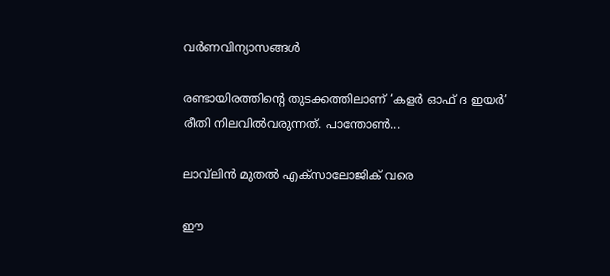വർണവിന്യാസങ്ങൾ

രണ്ടായിരത്തിന്റെ തുടക്കത്തിലാണ്‌ ‘കളർ ഓഫ്‌ ദ ഇയർ’ രീതി നിലവിൽവരുന്നത്‌. പാന്തോൺ...

ലാവ്‌ലിൻ മുതൽ എക്‌സാലോജിക്‌ വരെ

ഈ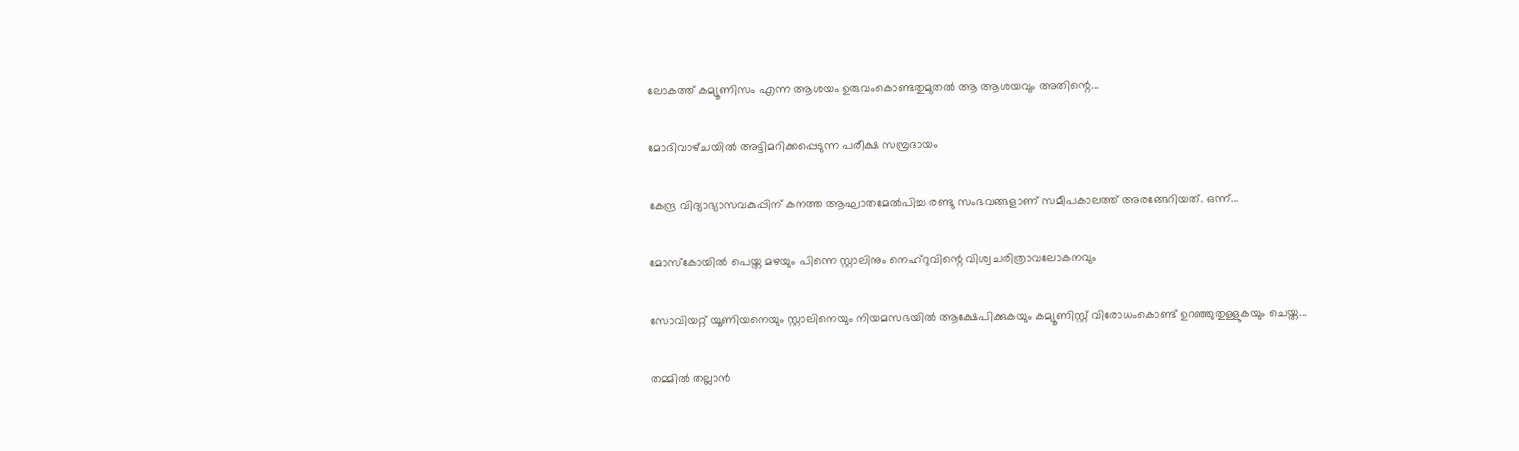ലോകത്ത്‌ കമ്യൂണിസം എന്ന ആശയം ഉരുവംകൊണ്ടതുമുതൽ ആ ആശയവും അതിന്റെ...

മോദിവാഴ്‌ചയിൽ അട്ടിമറിക്കപ്പെടുന്ന പരീക്ഷ സമ്പ്രദായം

കേന്ദ്ര വിദ്യാഭ്യാസവകുപ്പിന്‌ കനത്ത ആഘാതമേൽപിച്ച രണ്ടു സംഭവങ്ങളാണ്‌ സമീപകാലത്ത്‌ അരങ്ങേറിയത്‌. ഒന്ന്‌...

മോസ്‌കോയിൽ പെയ്ത മഴയും പിന്നെ സ്റ്റാലിനും നെഹ്‌റുവിന്റെ വിശ്വചരിത്രാവലോകനവും

സോവിയറ്റ് യൂണിയനെയും സ്റ്റാലിനെയും നിയമസഭയിൽ ആക്ഷേപിക്കുകയും കമ്യൂണിസ്റ്റ് വിരോധംകൊണ്ട് ഉറഞ്ഞുതുള്ളുകയും ചെയ്ത...

തമ്മിൽ തല്ലാൻ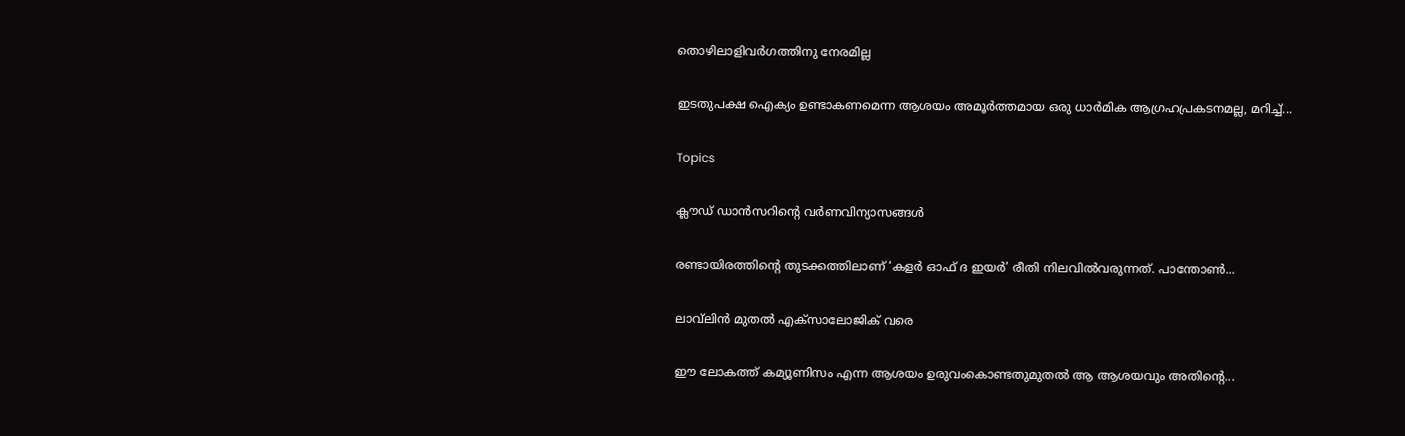തൊഴിലാളിവർഗത്തിനു നേരമില്ല

ഇടതുപക്ഷ ഐക്യം ഉണ്ടാകണമെന്ന ആശയം അമൂർത്തമായ ഒരു ധാർമിക ആഗ്രഹപ്രകടനമല്ല, മറിച്ച്‌...

Topics

ക്ലൗഡ്‌ ഡാൻസറിന്റെ വർണവിന്യാസങ്ങൾ

രണ്ടായിരത്തിന്റെ തുടക്കത്തിലാണ്‌ ‘കളർ ഓഫ്‌ ദ ഇയർ’ രീതി നിലവിൽവരുന്നത്‌. പാന്തോൺ...

ലാവ്‌ലിൻ മുതൽ എക്‌സാലോജിക്‌ വരെ

ഈ ലോകത്ത്‌ കമ്യൂണിസം എന്ന ആശയം ഉരുവംകൊണ്ടതുമുതൽ ആ ആശയവും അതിന്റെ...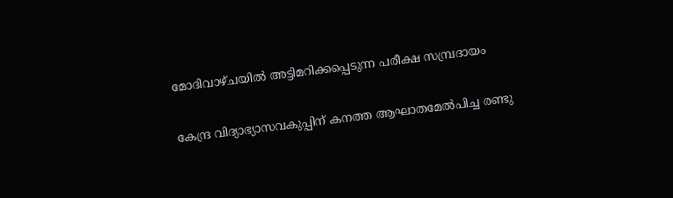മോദിവാഴ്‌ചയിൽ അട്ടിമറിക്കപ്പെടുന്ന പരീക്ഷ സമ്പ്രദായം

കേന്ദ്ര വിദ്യാഭ്യാസവകുപ്പിന്‌ കനത്ത ആഘാതമേൽപിച്ച രണ്ടു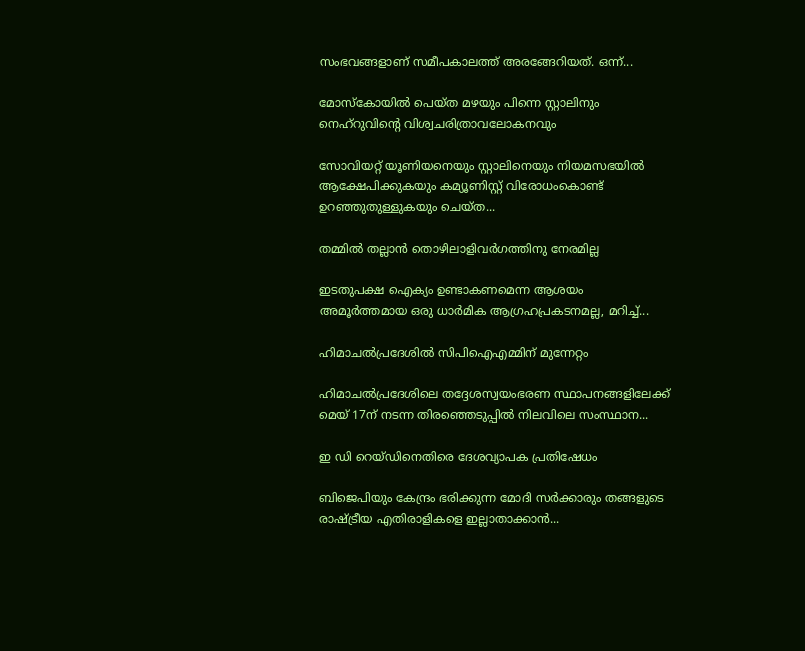സംഭവങ്ങളാണ്‌ സമീപകാലത്ത്‌ അരങ്ങേറിയത്‌. ഒന്ന്‌...

മോസ്‌കോയിൽ പെയ്ത മഴയും പിന്നെ സ്റ്റാലിനും നെഹ്‌റുവിന്റെ വിശ്വചരിത്രാവലോകനവും

സോവിയറ്റ് യൂണിയനെയും സ്റ്റാലിനെയും നിയമസഭയിൽ ആക്ഷേപിക്കുകയും കമ്യൂണിസ്റ്റ് വിരോധംകൊണ്ട് ഉറഞ്ഞുതുള്ളുകയും ചെയ്ത...

തമ്മിൽ തല്ലാൻ തൊഴിലാളിവർഗത്തിനു നേരമില്ല

ഇടതുപക്ഷ ഐക്യം ഉണ്ടാകണമെന്ന ആശയം അമൂർത്തമായ ഒരു ധാർമിക ആഗ്രഹപ്രകടനമല്ല, മറിച്ച്‌...

ഹിമാചൽപ്രദേശിൽ സിപിഐഎമ്മിന്‌ മുന്നേറ്റം

ഹിമാചൽപ്രദേശിലെ തദ്ദേശസ്വയംഭരണ സ്ഥാപനങ്ങളിലേക്ക്‌ മെയ്‌ 17ന്‌ നടന്ന തിരഞ്ഞെടുപ്പിൽ നിലവിലെ സംസ്ഥാന...

ഇ ഡി റെയ്‌ഡിനെതിരെ ദേശവ്യാപക പ്രതിഷേധം

ബിജെപിയും കേന്ദ്രം ഭരിക്കുന്ന മോദി സർക്കാരും തങ്ങളുടെ രാഷ്‌ട്രീയ എതിരാളികളെ ഇല്ലാതാക്കാൻ...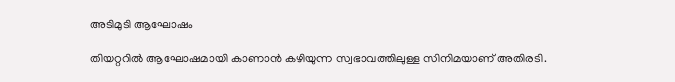അടിമുടി ആഘോഷം

തിയറ്ററിൽ ആഘോഷമായി കാണാൻ കഴിയുന്ന സ്വഭാവത്തിലുള്ള സിനിമയാണ്‌ അതിരടി.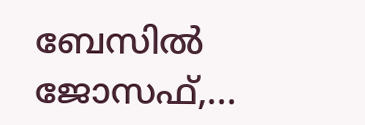ബേസിൽ ജോസഫ്,...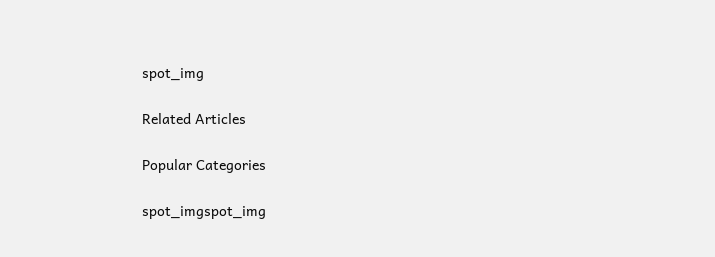spot_img

Related Articles

Popular Categories

spot_imgspot_img